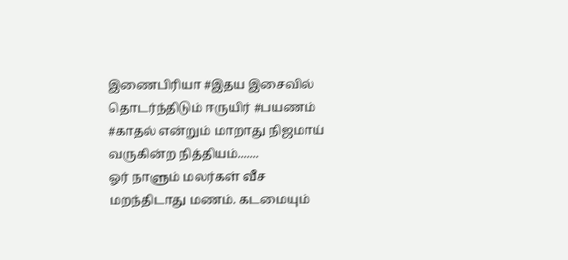இணைபிரியா #இதய இசைவில்
தொடர்ந்திடும் ஈருயிர் #பயணம்
#காதல் என்றும் மாறாது நிஜமாய்
வருகின்ற நித்தியம்.......
ஓர் நாளும் மலர்கள் வீச
மறந்திடாது மணம். கடமையும்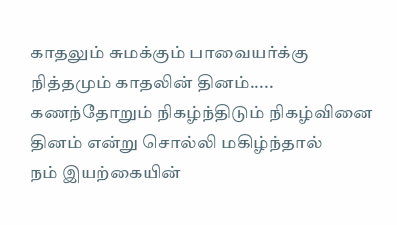காதலும் சுமக்கும் பாவையர்க்கு
நித்தமும் காதலின் தினம்.....
கணந்தோறும் நிகழ்ந்திடும் நிகழ்வினை
தினம் என்று சொல்லி மகிழ்ந்தால்
நம் இயற்கையின்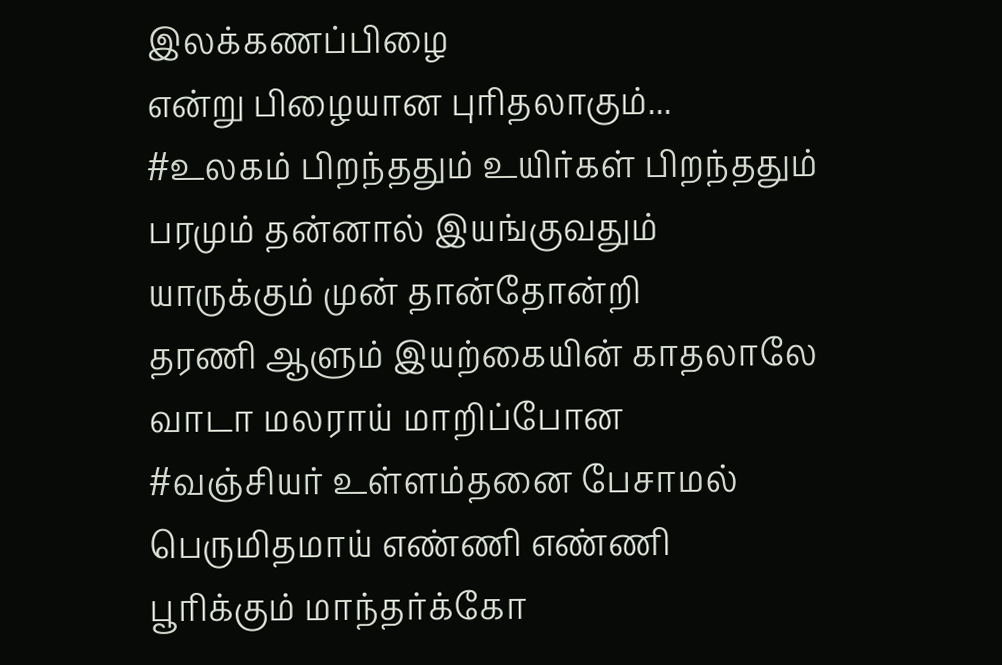இலக்கணப்பிழை
என்று பிழையான புரிதலாகும்...
#உலகம் பிறந்ததும் உயிர்கள் பிறந்ததும்
பரமும் தன்னால் இயங்குவதும்
யாருக்கும் முன் தான்தோன்றி
தரணி ஆளும் இயற்கையின் காதலாலே
வாடா மலராய் மாறிப்போன
#வஞ்சியர் உள்ளம்தனை பேசாமல்
பெருமிதமாய் எண்ணி எண்ணி
பூரிக்கும் மாந்தர்க்கோ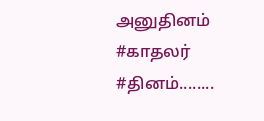அனுதினம்
#காதலர் #தினம்........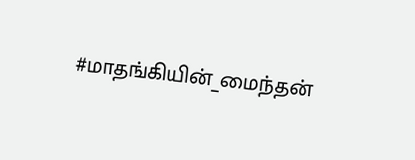#மாதங்கியின்_மைந்தன்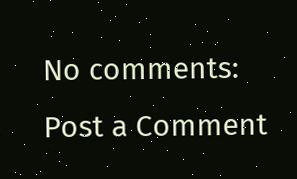No comments:
Post a Comment